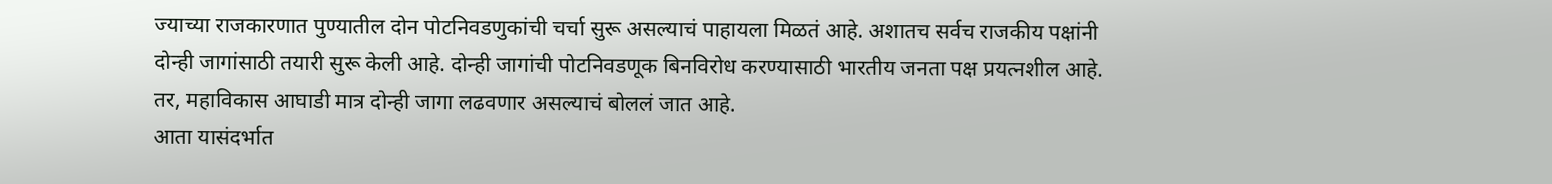ज्याच्या राजकारणात पुण्यातील दोन पोटनिवडणुकांची चर्चा सुरू असल्याचं पाहायला मिळतं आहे. अशातच सर्वच राजकीय पक्षांनी दोन्ही जागांसाठी तयारी सुरू केली आहे. दोन्ही जागांची पोटनिवडणूक बिनविरोध करण्यासाठी भारतीय जनता पक्ष प्रयत्नशील आहे. तर, महाविकास आघाडी मात्र दोन्ही जागा लढवणार असल्याचं बोललं जात आहे.
आता यासंदर्भात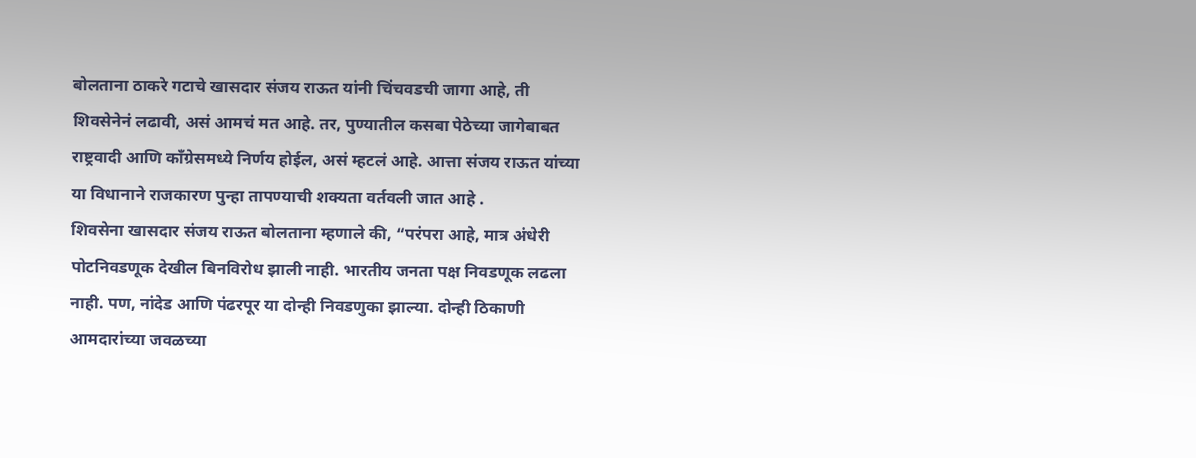बोलताना ठाकरे गटाचे खासदार संजय राऊत यांनी चिंचवडची जागा आहे, ती शिवसेनेनं लढावी, असं आमचं मत आहे. तर, पुण्यातील कसबा पेठेच्या जागेबाबत राष्ट्रवादी आणि कॉंग्रेसमध्ये निर्णय होईल, असं म्हटलं आहे. आत्ता संजय राऊत यांच्या या विधानाने राजकारण पुन्हा तापण्याची शक्यता वर्तवली जात आहे .
शिवसेना खासदार संजय राऊत बोलताना म्हणाले की, “परंपरा आहे, मात्र अंधेरी पोटनिवडणूक देखील बिनविरोध झाली नाही. भारतीय जनता पक्ष निवडणूक लढला नाही. पण, नांदेड आणि पंढरपूर या दोन्ही निवडणुका झाल्या. दोन्ही ठिकाणी आमदारांच्या जवळच्या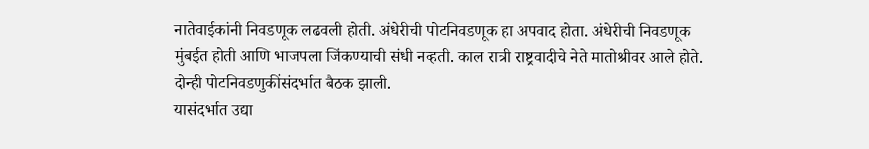नातेवाईकांनी निवडणूक लढवली होती. अंधेरीची पोटनिवडणूक हा अपवाद होता. अंधेरीची निवडणूक मुंबईत होती आणि भाजपला जिंकण्याची संधी नव्हती. काल रात्री राष्ट्रवादीचे नेते मातोश्रीवर आले होते. दोन्ही पोटनिवडणुकींसंदर्भात बैठक झाली.
यासंदर्भात उद्या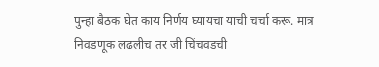पुन्हा बैठक घेत काय निर्णय घ्यायचा याची चर्चा करू. मात्र निवडणूक लढलीच तर जी चिंचवडची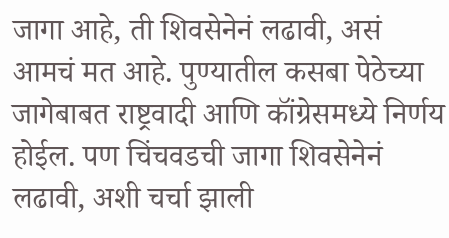जागा आहे, ती शिवसेनेनं लढावी, असं आमचं मत आहे. पुण्यातील कसबा पेठेच्या जागेबाबत राष्ट्रवादी आणि कॉंग्रेसमध्ये निर्णय होईल. पण चिंचवडची जागा शिवसेनेनं लढावी, अशी चर्चा झाली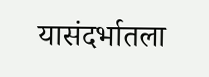यासंदर्भातला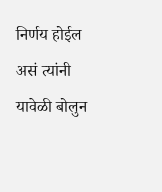निर्णय होईल असं त्यांनी यावेळी बोलुन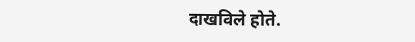दाखविले होते.